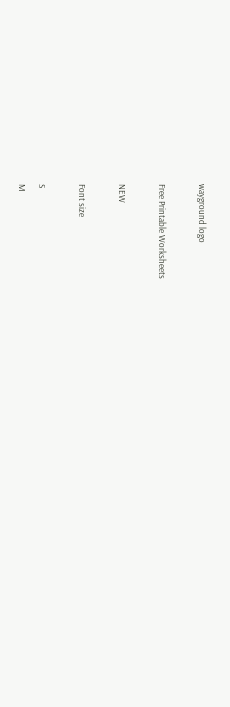wayground logo

Free Printable Worksheets

NEW

Font size

S
M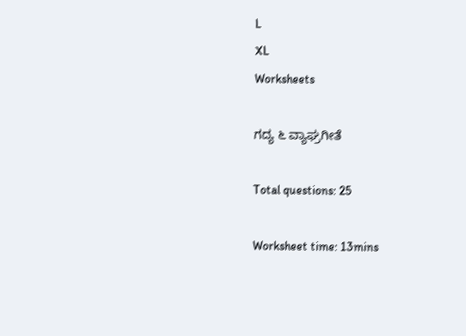L
XL
Worksheets

ಗದ್ಯ ೬ ವ್ಯಾಘ್ರಗೀತೆ

Total questions: 25

Worksheet time: 13mins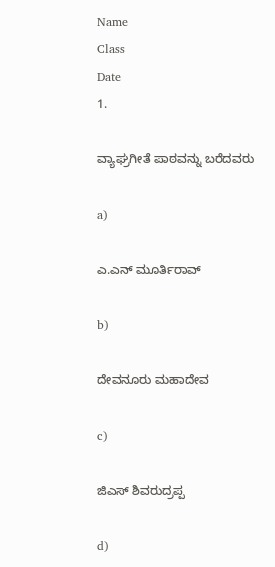Name
Class
Date
1.

ವ್ಯಾಘ್ರಗೀತೆ ಪಾಠವನ್ನು ಬರೆದವರು

a)

ಎ.ಎನ್ ಮೂರ್ತಿರಾವ್

b)

ದೇವನೂರು ಮಹಾದೇವ

c)

ಜಿಎಸ್ ಶಿವರುದ್ರಪ್ಪ

d)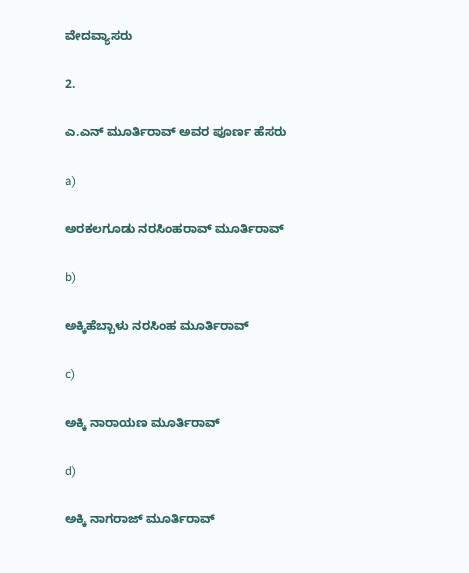ವೇದವ್ಯಾಸರು

2.

ಎ.ಎನ್ ಮೂರ್ತಿರಾವ್ ಅವರ ಪೂರ್ಣ ಹೆಸರು

a)

ಅರಕಲಗೂಡು ನರಸಿಂಹರಾವ್ ಮೂರ್ತಿರಾವ್

b)

ಅಕ್ಕಿಹೆಬ್ಬಾಳು ನರಸಿಂಹ ಮೂರ್ತಿರಾವ್

c)

ಅಕ್ಕಿ ನಾರಾಯಣ ಮೂರ್ತಿರಾವ್

d)

ಅಕ್ಕಿ ನಾಗರಾಜ್ ಮೂರ್ತಿರಾವ್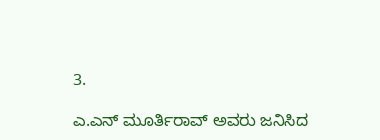3.

ಎ.ಎನ್ ಮೂರ್ತಿರಾವ್ ಅವರು ಜನಿಸಿದ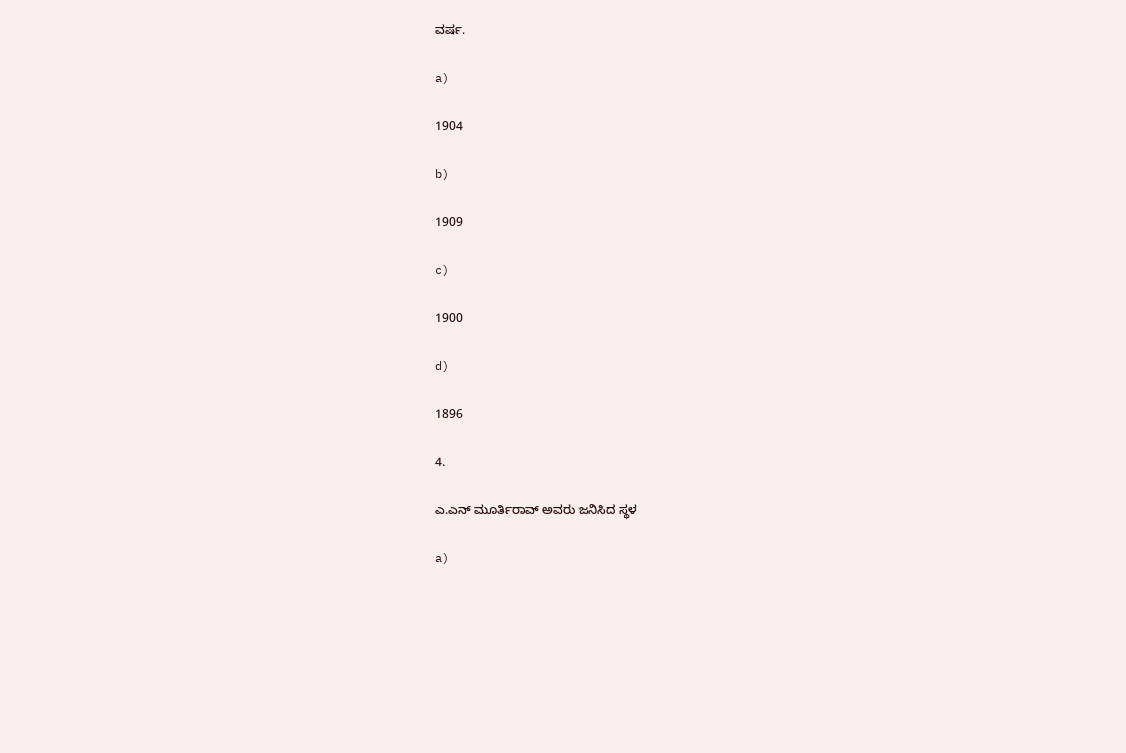ವರ್ಷ.

a)

1904

b)

1909

c)

1900

d)

1896

4.

ಎ.ಎನ್ ಮೂರ್ತಿರಾವ್ ಅವರು ಜನಿಸಿದ ಸ್ಥಳ

a)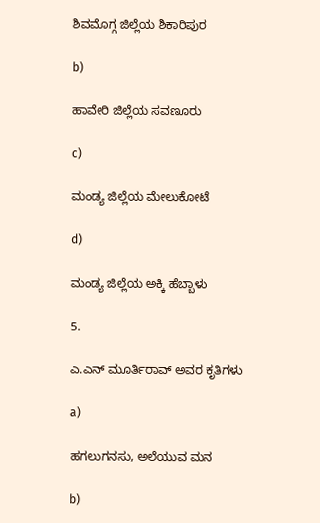ಶಿವಮೊಗ್ಗ ಜಿಲ್ಲೆಯ ಶಿಕಾರಿಪುರ

b)

ಹಾವೇರಿ ಜಿಲ್ಲೆಯ ಸವಣೂರು

c)

ಮಂಡ್ಯ ಜಿಲ್ಲೆಯ ಮೇಲುಕೋಟೆ

d)

ಮಂಡ್ಯ ಜಿಲ್ಲೆಯ ಅಕ್ಕಿ ಹೆಬ್ಬಾಳು

5.

ಎ.ಎನ್ ಮೂರ್ತಿರಾವ್ ಅವರ ಕೃತಿಗಳು

a)

ಹಗಲುಗನಸು, ಅಲೆಯುವ ಮನ

b)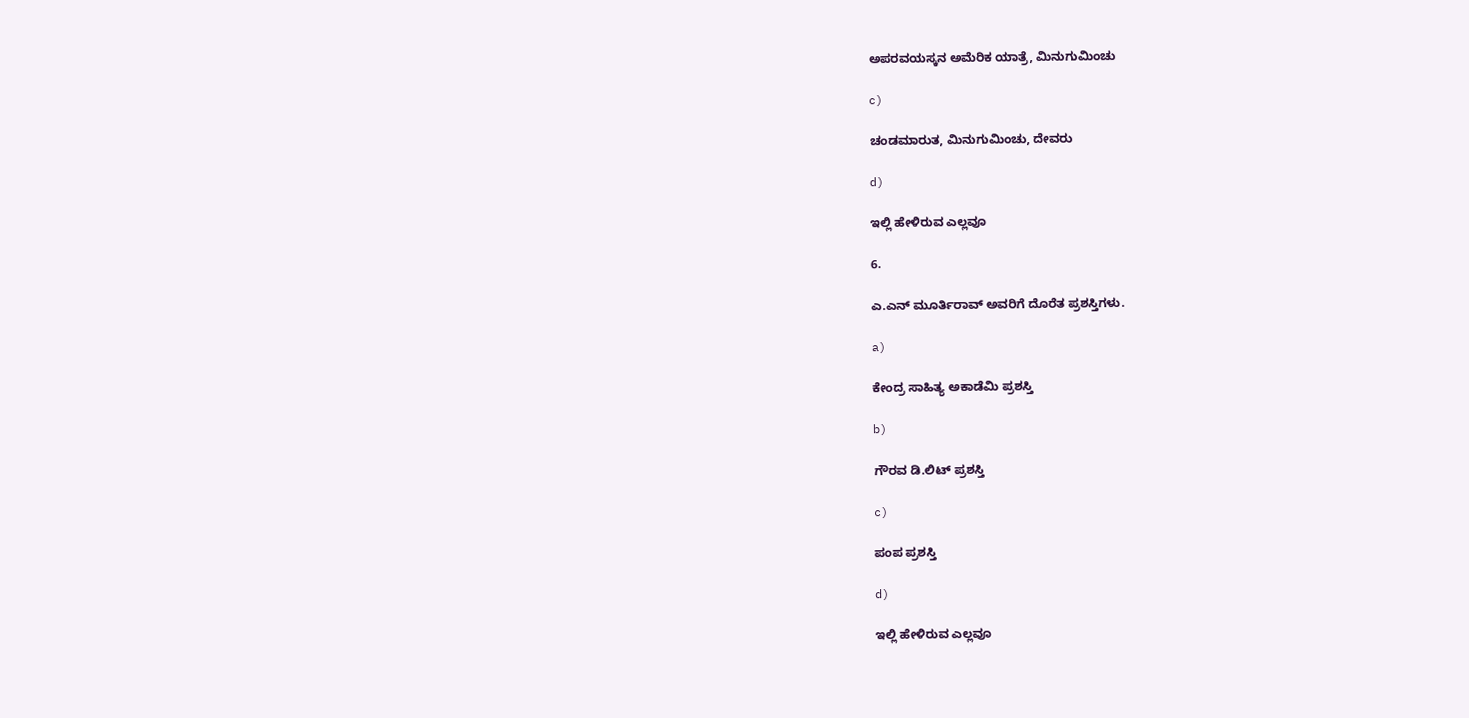ಅಪರವಯಸ್ಕನ ಅಮೆರಿಕ ಯಾತ್ರೆ, ಮಿನುಗುಮಿಂಚು

c)

ಚಂಡಮಾರುತ, ಮಿನುಗುಮಿಂಚು, ದೇವರು

d)

ಇಲ್ಲಿ ಹೇಳಿರುವ ಎಲ್ಲವೂ

6.

ಎ.ಎನ್ ಮೂರ್ತಿರಾವ್ ಅವರಿಗೆ ದೊರೆತ ಪ್ರಶಸ್ತಿಗಳು.

a)

ಕೇಂದ್ರ ಸಾಹಿತ್ಯ ಅಕಾಡೆಮಿ ಪ್ರಶಸ್ತಿ

b)

ಗೌರವ ಡಿ.ಲಿಟ್ ಪ್ರಶಸ್ತಿ

c)

ಪಂಪ ಪ್ರಶಸ್ತಿ

d)

ಇಲ್ಲಿ ಹೇಳಿರುವ ಎಲ್ಲವೂ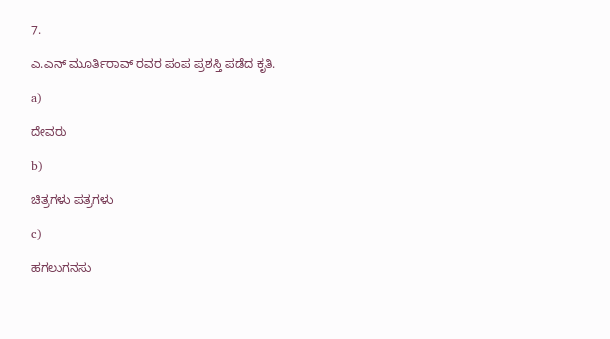7.

ಎ.ಎನ್ ಮೂರ್ತಿರಾವ್ ರವರ ಪಂಪ ಪ್ರಶಸ್ತಿ ಪಡೆದ ಕೃತಿ.

a)

ದೇವರು

b)

ಚಿತ್ರಗಳು ಪತ್ರಗಳು

c)

ಹಗಲುಗನಸು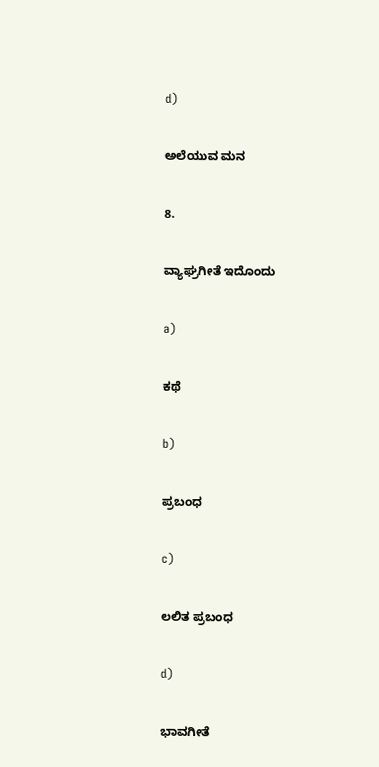d)

ಅಲೆಯುವ ಮನ

8.

ವ್ಯಾಘ್ರಗೀತೆ ಇದೊಂದು

a)

ಕಥೆ

b)

ಪ್ರಬಂಧ

c)

ಲಲಿತ ಪ್ರಬಂಧ

d)

ಭಾವಗೀತೆ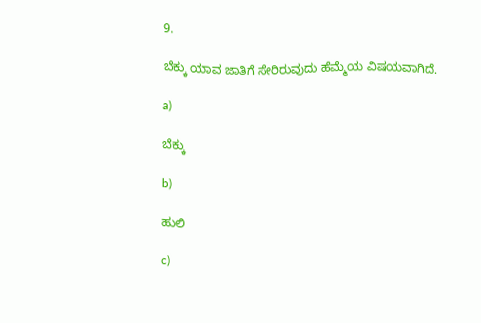9.

ಬೆಕ್ಕು ಯಾವ ಜಾತಿಗೆ ಸೇರಿರುವುದು ಹೆಮ್ಮೆಯ ವಿಷಯವಾಗಿದೆ.

a)

ಬೆಕ್ಕು

b)

ಹುಲಿ

c)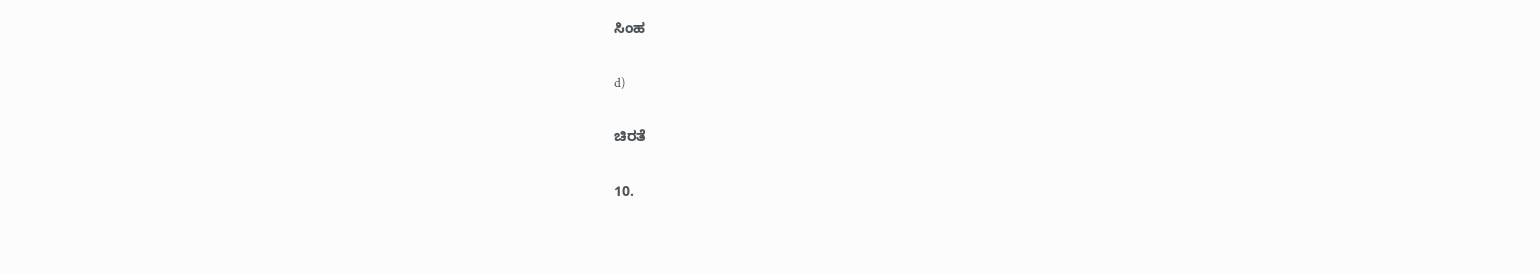ಸಿಂಹ

d)

ಚಿರತೆ

10.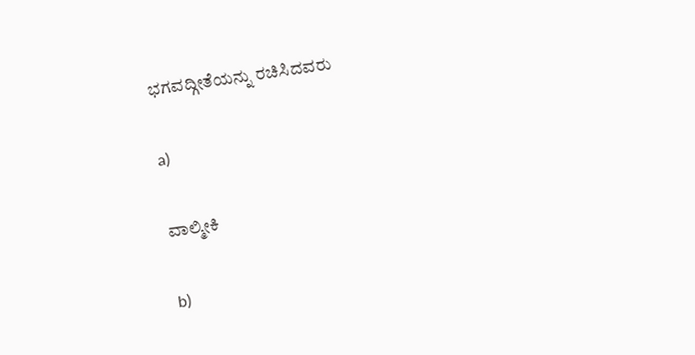ಭಗವದ್ಗೀತೆಯನ್ನು ರಚಿಸಿದವರು

a)

ವಾಲ್ಮೀಕಿ

b)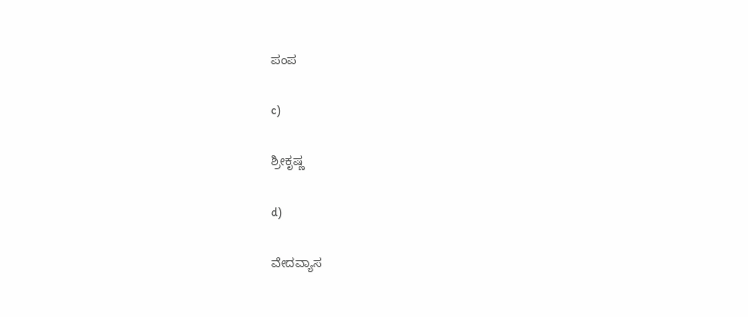ಪಂಪ

c)

ಶ್ರೀಕೃಷ್ಣ

d)

ವೇದವ್ಯಾಸ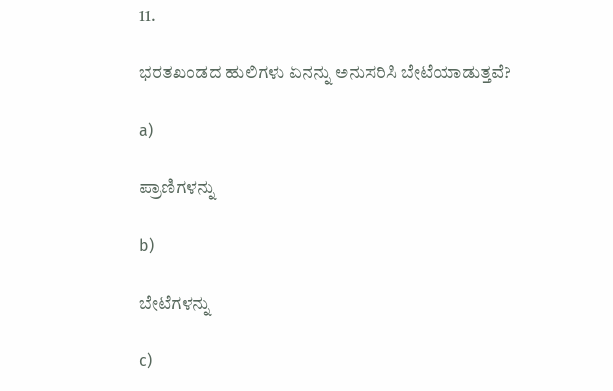11.

ಭರತಖಂಡದ ಹುಲಿಗಳು ಏನನ್ನು ಅನುಸರಿಸಿ ಬೇಟೆಯಾಡುತ್ತವೆ?

a)

ಪ್ರಾಣಿಗಳನ್ನು

b)

ಬೇಟೆಗಳನ್ನು

c)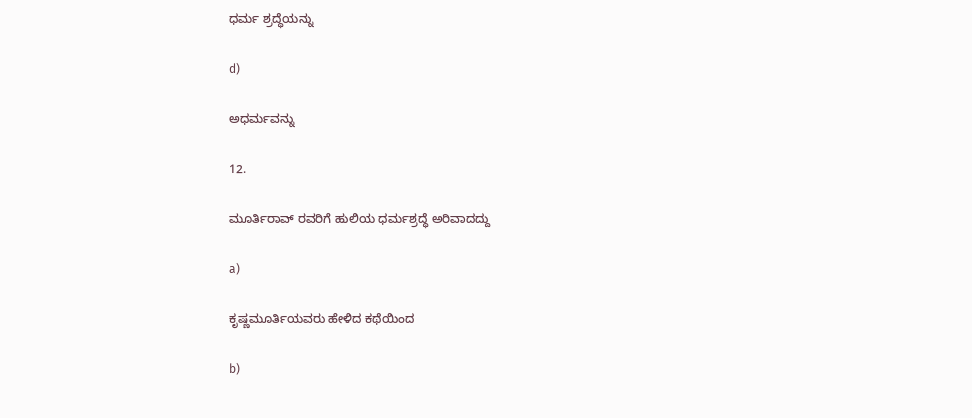ಧರ್ಮ ಶ್ರದ್ಧೆಯನ್ನು

d)

ಅಧರ್ಮವನ್ನು

12.

ಮೂರ್ತಿರಾವ್ ರವರಿಗೆ ಹುಲಿಯ ಧರ್ಮಶ್ರದ್ಧೆ ಅರಿವಾದದ್ದು

a)

ಕೃಷ್ಣಮೂರ್ತಿಯವರು ಹೇಳಿದ ಕಥೆಯಿಂದ

b)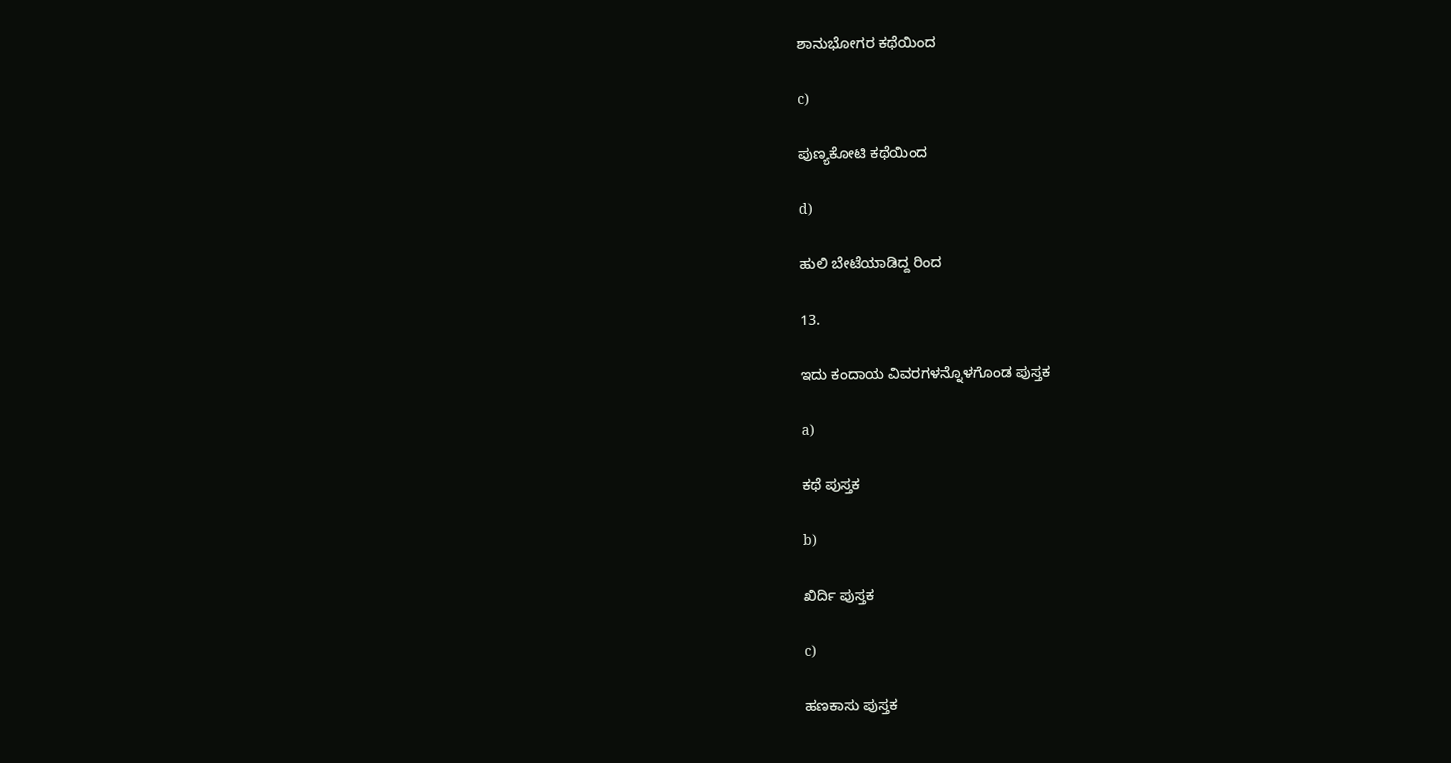ಶಾನುಭೋಗರ ಕಥೆಯಿಂದ

c)

ಪುಣ್ಯಕೋಟಿ ಕಥೆಯಿಂದ

d)

ಹುಲಿ ಬೇಟೆಯಾಡಿದ್ದ ರಿಂದ

13.

ಇದು ಕಂದಾಯ ವಿವರಗಳನ್ನೊಳಗೊಂಡ ಪುಸ್ತಕ

a)

ಕಥೆ ಪುಸ್ತಕ

b)

ಖಿರ್ದಿ ಪುಸ್ತಕ

c)

ಹಣಕಾಸು ಪುಸ್ತಕ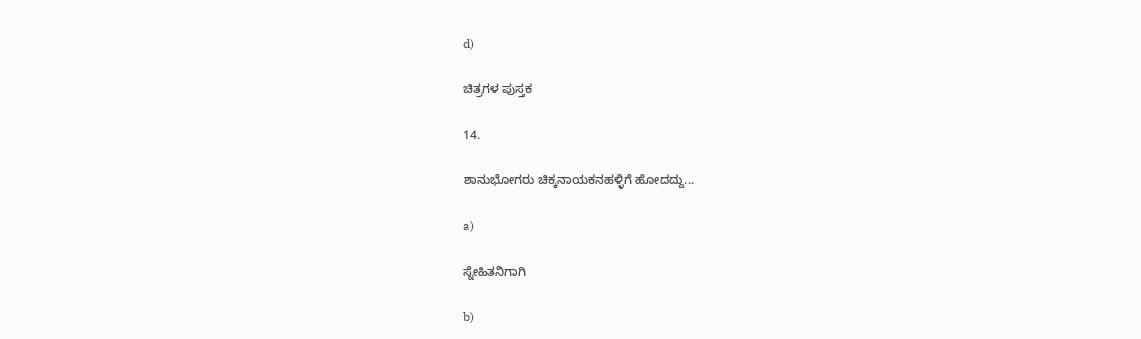d)

ಚಿತ್ರಗಳ ಪುಸ್ತಕ

14.

ಶಾನುಭೋಗರು ಚಿಕ್ಕನಾಯಕನಹಳ್ಳಿಗೆ ಹೋದದ್ದು...

a)

ಸ್ನೇಹಿತನಿಗಾಗಿ

b)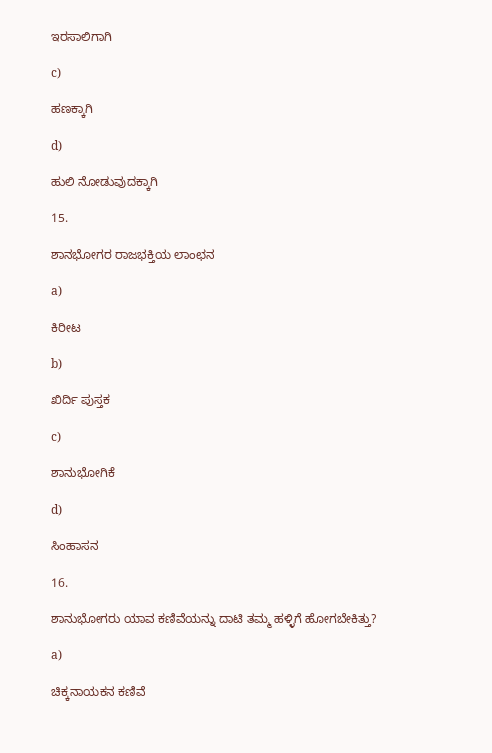ಇರಸಾಲಿಗಾಗಿ

c)

ಹಣಕ್ಕಾಗಿ

d)

ಹುಲಿ ನೋಡುವುದಕ್ಕಾಗಿ

15.

ಶಾನಭೋಗರ ರಾಜಭಕ್ತಿಯ ಲಾಂಛನ

a)

ಕಿರೀಟ

b)

ಖಿರ್ದಿ ಪುಸ್ತಕ

c)

ಶಾನುಭೋಗಿಕೆ

d)

ಸಿಂಹಾಸನ

16.

ಶಾನುಭೋಗರು ಯಾವ ಕಣಿವೆಯನ್ನು ದಾಟಿ ತಮ್ಮ ಹಳ್ಳಿಗೆ ಹೋಗಬೇಕಿತ್ತು?

a)

ಚಿಕ್ಕನಾಯಕನ ಕಣಿವೆ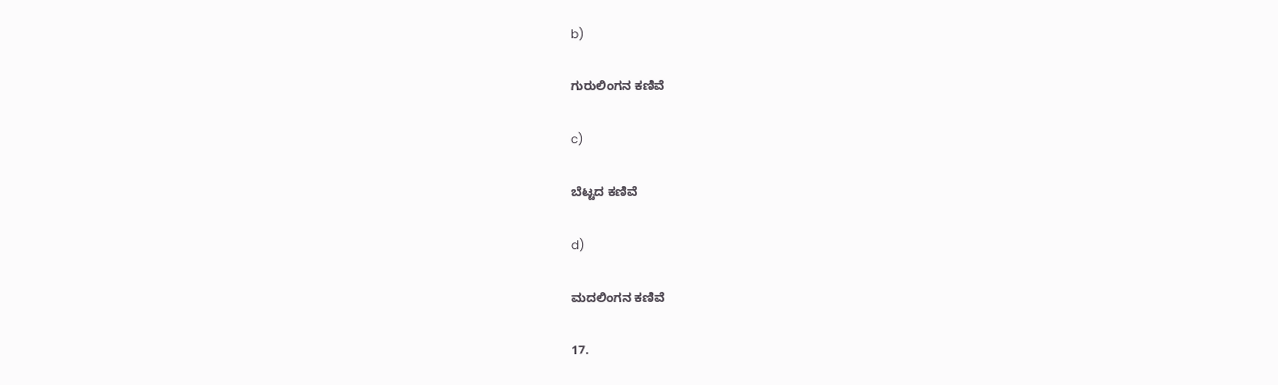b)

ಗುರುಲಿಂಗನ ಕಣಿವೆ

c)

ಬೆಟ್ಟದ ಕಣಿವೆ

d)

ಮದಲಿಂಗನ ಕಣಿವೆ

17.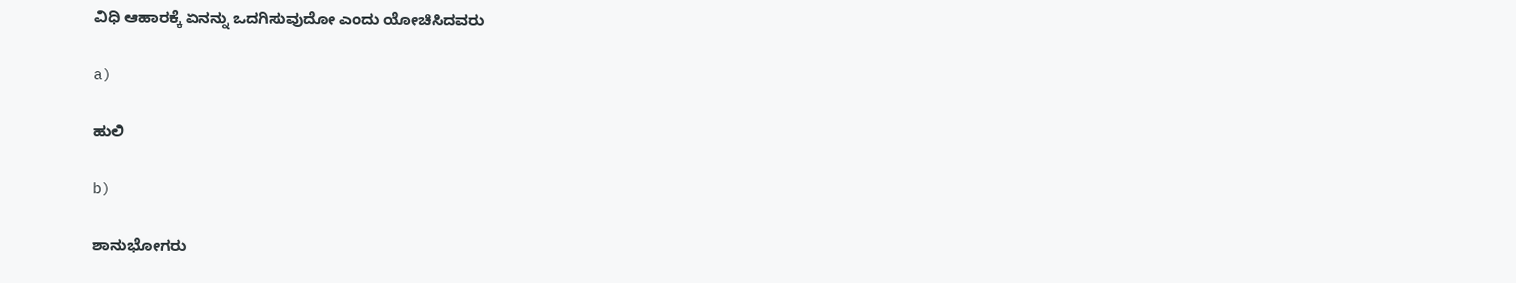ವಿಧಿ ಆಹಾರಕ್ಕೆ ಏನನ್ನು ಒದಗಿಸುವುದೋ ಎಂದು ಯೋಚಿಸಿದವರು

a)

ಹುಲಿ

b)

ಶಾನುಭೋಗರು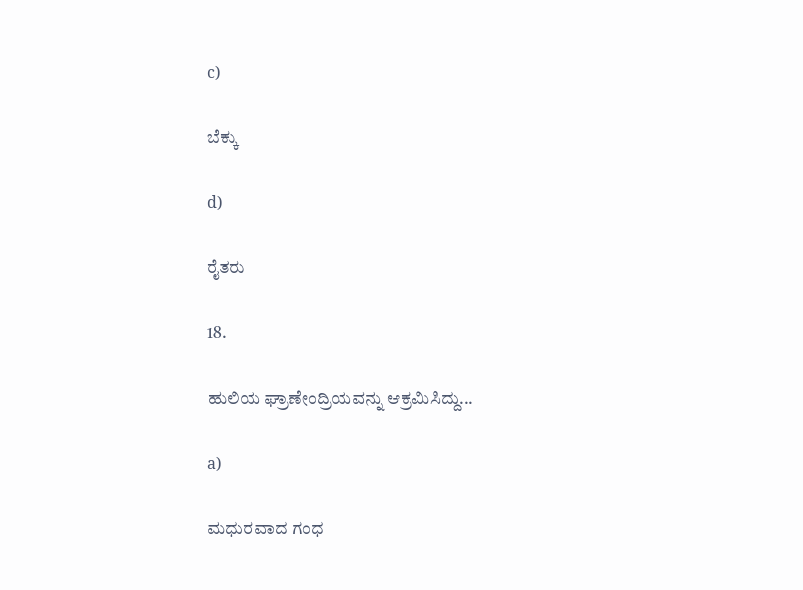c)

ಬೆಕ್ಕು

d)

ರೈತರು

18.

ಹುಲಿಯ ಘ್ರಾಣೇಂದ್ರಿಯವನ್ನು ಆಕ್ರಮಿಸಿದ್ದು...

a)

ಮಧುರವಾದ ಗಂಧ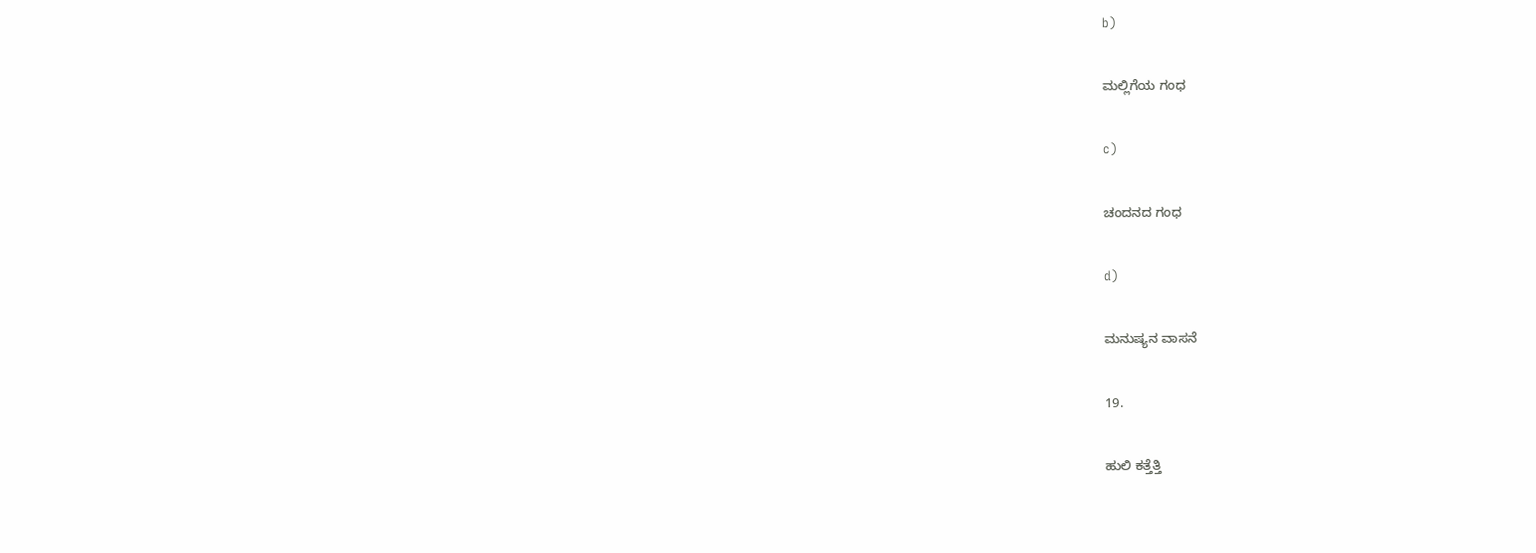b)

ಮಲ್ಲಿಗೆಯ ಗಂಧ

c)

ಚಂದನದ ಗಂಧ

d)

ಮನುಷ್ಯನ ವಾಸನೆ

19.

ಹುಲಿ ಕತ್ತೆತ್ತಿ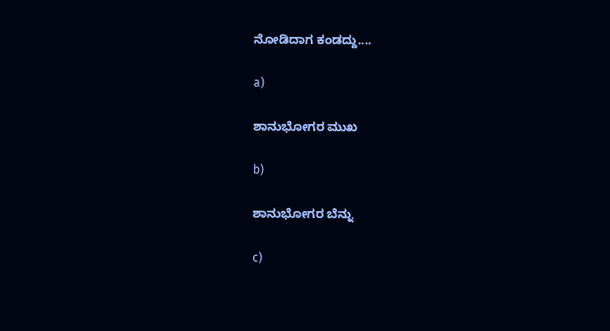ನೋಡಿದಾಗ ಕಂಡದ್ದು....

a)

ಶಾನುಭೋಗರ ಮುಖ

b)

ಶಾನುಭೋಗರ ಬೆನ್ನು

c)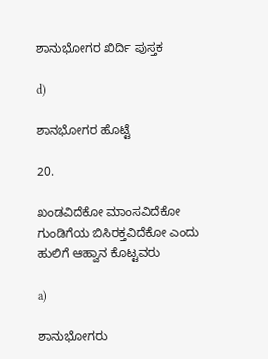ಶಾನುಭೋಗರ ಖಿರ್ದಿ ಪುಸ್ತಕ

d)

ಶಾನಭೋಗರ ಹೊಟ್ಟೆ

20.

ಖಂಡವಿದೆಕೋ ಮಾಂಸವಿದೆಕೋ ಗುಂಡಿಗೆಯ ಬಿಸಿರಕ್ತವಿದೆಕೋ ಎಂದು ಹುಲಿಗೆ ಆಹ್ವಾನ ಕೊಟ್ಟವರು

a)

ಶಾನುಭೋಗರು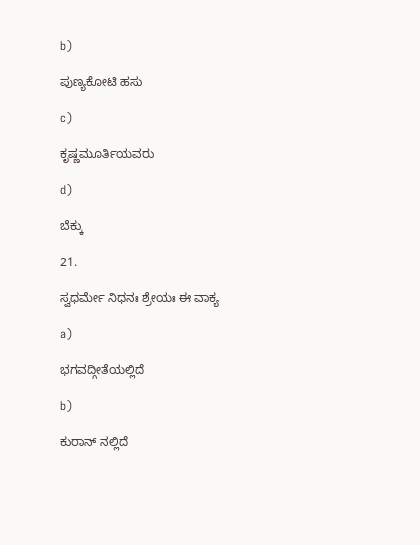b)

ಪುಣ್ಯಕೋಟಿ ಹಸು

c)

ಕೃಷ್ಣಮೂರ್ತಿಯವರು

d)

ಬೆಕ್ಕು

21.

ಸ್ವಧರ್ಮೇ ನಿಧನಃ ಶ್ರೇಯಃ ಈ ವಾಕ್ಯ

a)

ಭಗವದ್ಗೀತೆಯಲ್ಲಿದೆ

b)

ಕುರಾನ್ ನಲ್ಲಿದೆ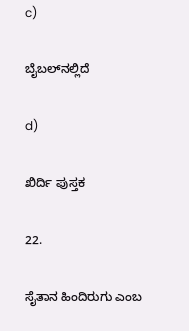c)

ಬೈಬಲ್‌ನಲ್ಲಿದೆ

d)

ಖಿರ್ದಿ ಪುಸ್ತಕ

22.

ಸೈತಾನ ಹಿಂದಿರುಗು ಎಂಬ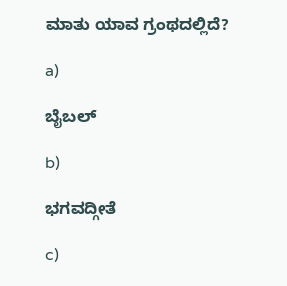ಮಾತು ಯಾವ ಗ್ರಂಥದಲ್ಲಿದೆ?

a)

ಬೈಬಲ್

b)

ಭಗವದ್ಗೀತೆ

c)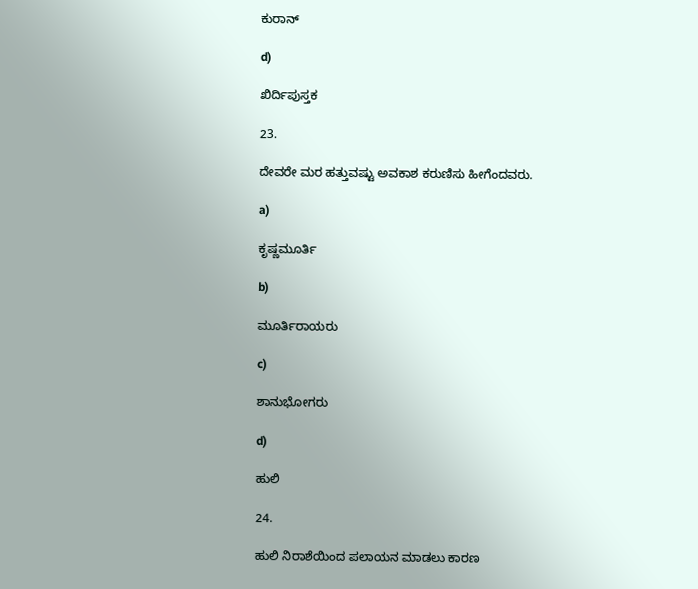ಕುರಾನ್

d)

ಖಿರ್ದಿಪುಸ್ತಕ

23.

ದೇವರೇ ಮರ ಹತ್ತುವಷ್ಟು ಅವಕಾಶ ಕರುಣಿಸು ಹೀಗೆಂದವರು.

a)

ಕೃಷ್ಣಮೂರ್ತಿ

b)

ಮೂರ್ತಿರಾಯರು

c)

ಶಾನುಭೋಗರು

d)

ಹುಲಿ

24.

ಹುಲಿ ನಿರಾಶೆಯಿಂದ ಪಲಾಯನ ಮಾಡಲು ಕಾರಣ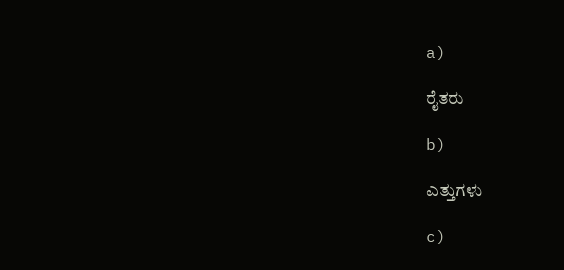a)

ರೈತರು

b)

ಎತ್ತುಗಳು

c)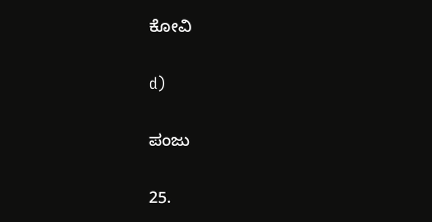ಕೋವಿ

d)

ಪಂಜು

25.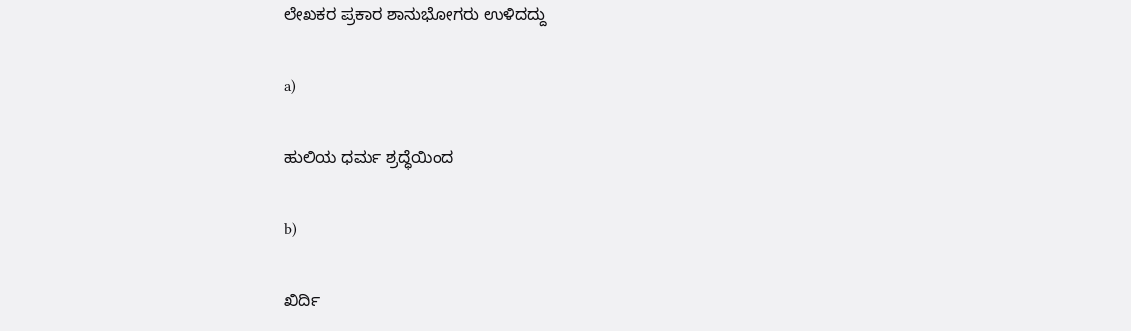ಲೇಖಕರ ಪ್ರಕಾರ ಶಾನುಭೋಗರು ಉಳಿದದ್ದು

a)

ಹುಲಿಯ ಧರ್ಮ ಶ್ರದ್ಧೆಯಿಂದ

b)

ಖಿರ್ದಿ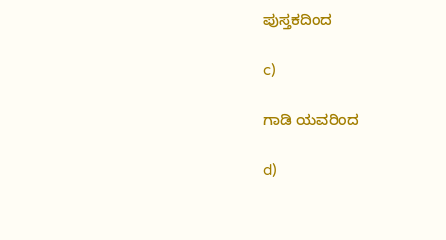ಪುಸ್ತಕದಿಂದ

c)

ಗಾಡಿ ಯವರಿಂದ

d)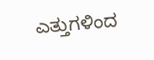ಎತ್ತುಗಳಿಂದ